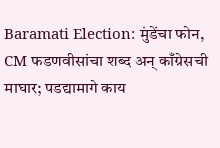Baramati Election: मुंडेंचा फोन, CM फडणवीसांचा शब्द अन् काँग्रेसची माघार; पडद्यामागे काय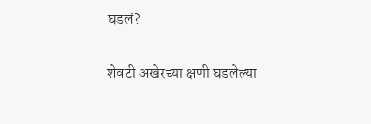घडलं?

शेवटी अखेरच्या क्षणी घडलेल्या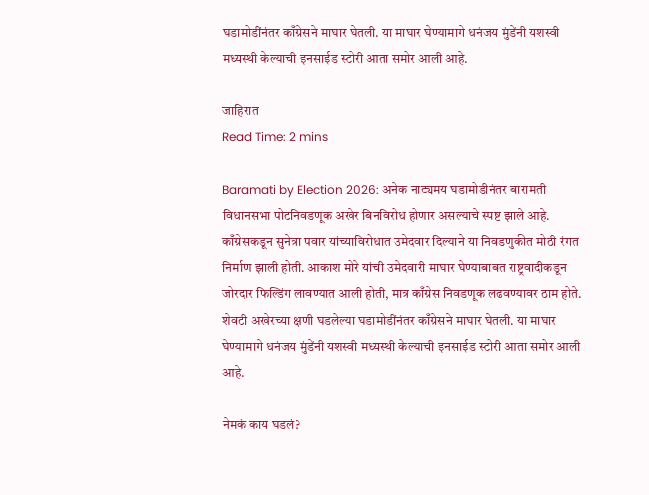घडामोडींनंतर काँग्रेसने माघार घेतली. या माघार घेण्यामागे धनंजय मुंडेंनी यशस्वी मध्यस्थी केल्याची इनसाईड स्टोरी आता समोर आली आहे.

जाहिरात
Read Time: 2 mins

Baramati by Election 2026: अनेक नाट्यमय घडामोडीनंतर बारामती विधानसभा पोटनिवडणूक अखेर बिनविरोध होणार असल्याचे स्पष्ट झाले आहे. काँग्रेसकडून सुनेत्रा पवार यांच्याविरोधात उमेदवार दिल्याने या निवडणुकीत मोठी रंगत निर्माण झाली होती. आकाश मोरे यांची उमेदवारी माघार घेण्याबाबत राष्ट्रवादीकडून जोरदार फिल्डिंग लावण्यात आली होती, मात्र काँग्रेस निवडणूक लढवण्यावर ठाम होते. शेवटी अखेरच्या क्षणी घडलेल्या घडामोडींनंतर काँग्रेसने माघार घेतली. या माघार घेण्यामागे धनंजय मुंडेंनी यशस्वी मध्यस्थी केल्याची इनसाईड स्टोरी आता समोर आली आहे.

नेमकं काय घडलं?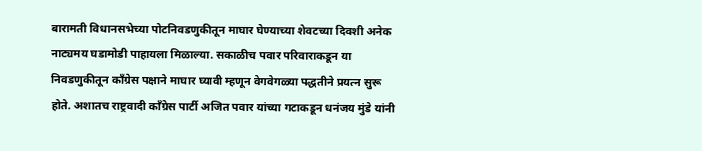बारामती विधानसभेच्या पोटनिवडणुकीतून माघार घेण्याच्या शेवटच्या दिवशी अनेक नाट्यमय घडामोडी पाहायला मिळाल्या. सकाळीच पवार परिवाराकडून या निवडणुकीतून काँग्रेस पक्षाने माघार घ्यावी म्हणून वेगवेगळ्या पद्धतीने प्रयत्न सुरू होते. अशातच राष्ट्रवादी काँग्रेस पार्टी अजित पवार यांच्या गटाकडून धनंजय मुंडे यांनी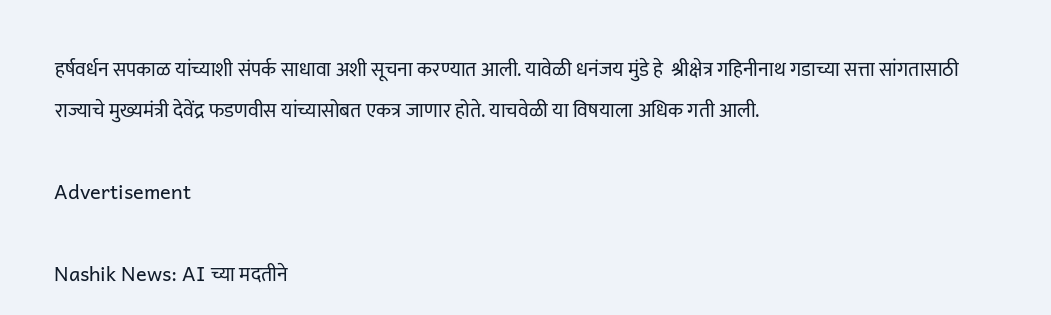हर्षवर्धन सपकाळ यांच्याशी संपर्क साधावा अशी सूचना करण्यात आली. यावेळी धनंजय मुंडे हे  श्रीक्षेत्र गहिनीनाथ गडाच्या सत्ता सांगतासाठी राज्याचे मुख्यमंत्री देवेंद्र फडणवीस यांच्यासोबत एकत्र जाणार होते. याचवेळी या विषयाला अधिक गती आली.

Advertisement

Nashik News: AI च्या मदतीने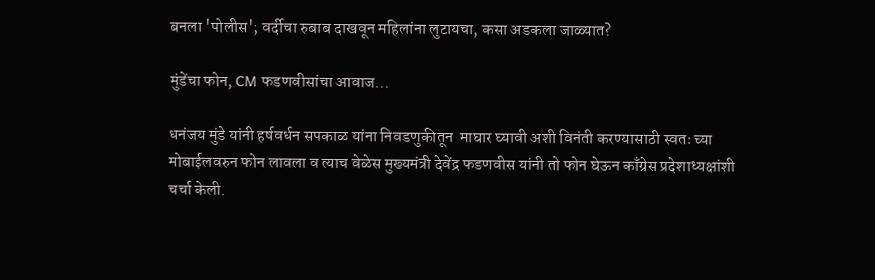बनला 'पोलीस'; वर्दीचा रुबाब दाखवून महिलांना लुटायचा, कसा अडकला जाळ्यात?

मुंडेंचा फोन, CM फडणवीसांचा आवाज...

धनंजय मुंडे यांनी हर्षवर्धन सपकाळ यांना निवडणुकीतून  माघार घ्यावी अशी विनंती करण्यासाठी स्वतः च्या मोबाईलवरुन फोन लावला व त्याच वेळेस मुख्यमंत्री देवेंद्र फडणवीस यांनी तो फोन घेऊन काँग्रेस प्रदेशाध्यक्षांशी चर्चा केली.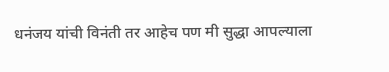धनंजय यांची विनंती तर आहेच पण मी सुद्धा आपल्याला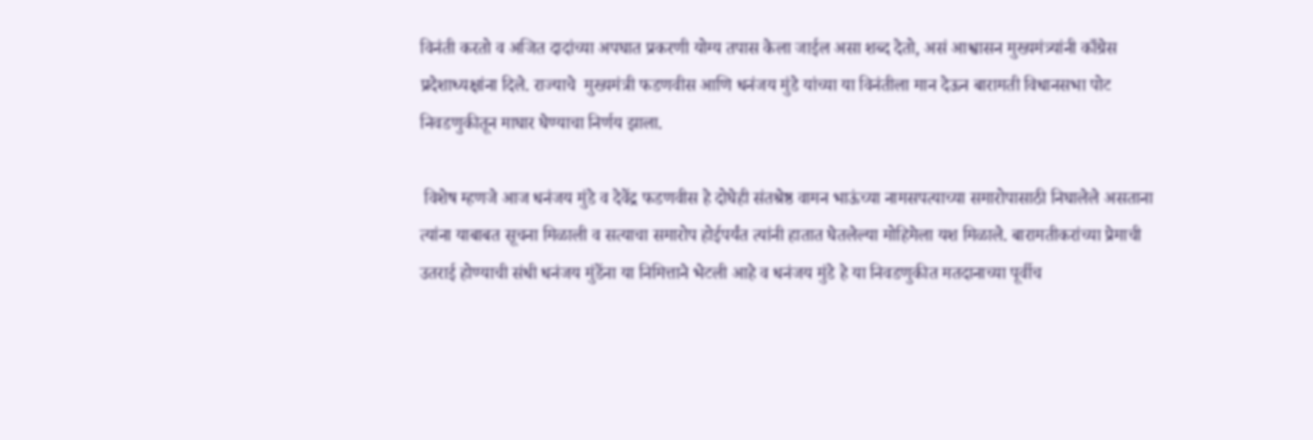विनंती करतो व अजित दादांच्या अपघात प्रकरणी योग्य तपास केला जाईल असा शब्द देतो, असं आश्वासन मुख्यमंत्र्यांनी काँग्रेस प्रदेशाध्यक्षांना दिले. राज्याचे  मुख्यमंत्री फडणवीस आणि धनंजय मुंडे यांच्या या विनंतीला मान देऊन बारामती विधानसभा पोट निवडणुकीतून माघार घेण्याचा निर्णय झाला.

 विशेष म्हणजे आज धनंजय मुंडे व देवेंद्र फडणवीस हे दोघेही संतश्रेष्ठ वामन भाऊंच्या नामसपत्याच्या समारोपासाठी निघालेले असताना त्यांना याबाबत सूचना मिळाली व सत्याचा समारोप होईपर्यंत त्यांनी हातात घेतलेल्या मोहिमेला यश मिळाले. बारामतीकरांच्या प्रेमाची उतराई होण्याची संधी धनंजय मुंडेंना या निमित्ताने भेटली आहे व धनंजय मुंडे हे या निवडणुकीत मतदानाच्या पूर्वीच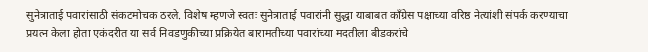सुनेत्राताई पवारांसाठी संकटमोचक ठरले. विशेष म्हणजे स्वतः सुनेत्राताई पवारांनी सुद्धा याबाबत काँग्रेस पक्षाच्या वरिष्ठ नेत्यांशी संपर्क करण्याचा प्रयत्न केला होता एकंदरीत या सर्व निवडणुकीच्या प्रक्रियेत बारामतीच्या पवारांच्या मदतीला बीडकरांचे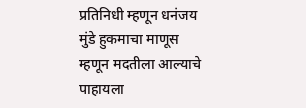प्रतिनिधी म्हणून धनंजय मुंडे हुकमाचा माणूस म्हणून मदतीला आल्याचे पाहायला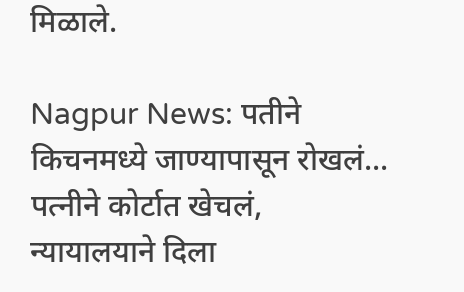मिळाले.

Nagpur News: पतीने किचनमध्ये जाण्यापासून रोखलं... पत्नीने कोर्टात खेचलं, न्यायालयाने दिला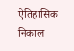ऐतिहासिक निकाल